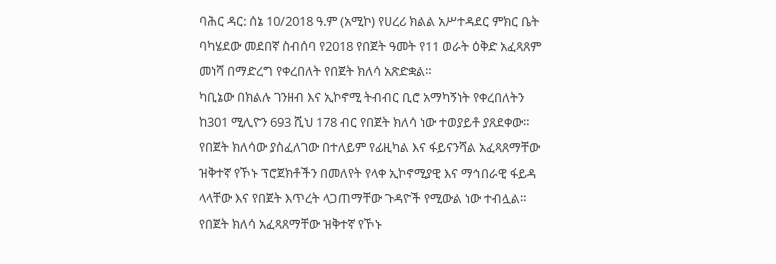ባሕር ዳር: ሰኔ 10/2018 ዓ.ም (አሚኮ) የሀረሪ ክልል አሥተዳደር ምክር ቤት ባካሄደው መደበኛ ስብሰባ የ2018 የበጀት ዓመት የ11 ወራት ዕቅድ አፈጻጸም መነሻ በማድረግ የቀረበለት የበጀት ክለሳ አጽድቋል።
ካቢኔው በክልሉ ገንዘብ እና ኢኮኖሚ ትብብር ቢሮ አማካኝነት የቀረበለትን ከ301 ሚሊዮን 693 ሺህ 178 ብር የበጀት ክለሳ ነው ተወያይቶ ያጸደቀው።
የበጀት ክለሳው ያስፈለገው በተለይም የፊዚካል እና ፋይናንሻል አፈጻጸማቸው ዝቅተኛ የኾኑ ፕሮጀክቶችን በመለየት የላቀ ኢኮኖሚያዊ እና ማኅበራዊ ፋይዳ ላላቸው እና የበጀት እጥረት ላጋጠማቸው ጉዳዮች የሚውል ነው ተብሏል።
የበጀት ክለሳ አፈጻጸማቸው ዝቅተኛ የኾኑ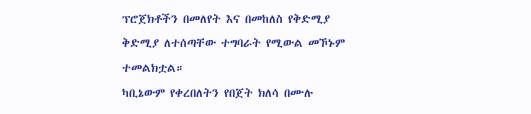ፕሮጀክቶችን በመለየት እና በመከለስ የቅድሚያ ቅድሚያ ለተሰጣቸው ተግባራት የሚውል መኾኑም ተመልክቷል።
ካቢኔውም የቀረበለትን የበጀት ክለሳ በሙሉ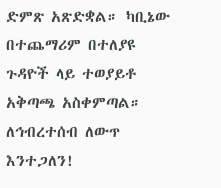ድምጽ አጽድቋል። ካቢኔው በተጨማሪም በተለያዩ ጉዳዮች ላይ ተወያይቶ አቅጣጫ አስቀምጣል።
ለኅብረተሰብ ለውጥ እንተጋለን!